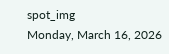spot_img
Monday, March 16, 2026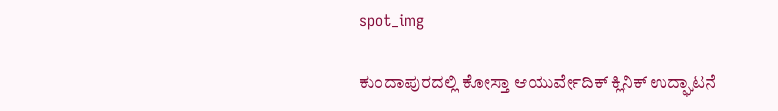spot_img

ಕುಂದಾಪುರದಲ್ಲಿ ಕೋಸ್ತಾ ಆಯುರ್ವೇದಿಕ್ ಕ್ಲಿನಿಕ್ ಉದ್ಘಾಟನೆ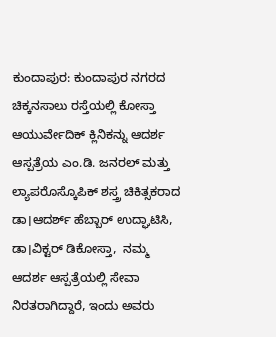ಕುಂದಾಪುರ: ಕುಂದಾಪುರ ನಗರದ ಚಿಕ್ಕನಸಾಲು ರಸ್ತೆಯಲ್ಲಿ ಕೋಸ್ತಾ ಆಯುರ್ವೇದಿಕ್ ಕ್ಲಿನಿಕನ್ನು ಆದರ್ಶ ಆಸ್ಪತ್ರೆಯ ಎಂ.ಡಿ. ಜನರಲ್ ಮತ್ತು ಲ್ಯಾಪರೊಸ್ಕೊಪಿಕ್ ಶಸ್ತ್ರ ಚಿಕಿತ್ಸಕರಾದ ಡಾ।ಆದರ್ಶ್ ಹೆಬ್ಬಾರ್ ಉದ್ಘಾಟಿಸಿ,  ಡಾ।ವಿಕ್ಟರ್ ಡಿಕೋಸ್ತಾ,  ನಮ್ಮ ಆದರ್ಶ ಆಸ್ಪತ್ರೆಯಲ್ಲಿ ಸೇವಾ ನಿರತರಾಗಿದ್ದಾರೆ, ಇಂದು ಅವರು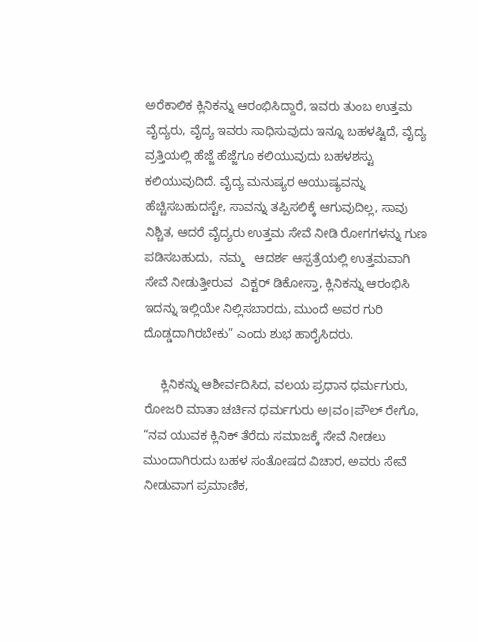ಅರೆಕಾಲಿಕ ಕ್ಲಿನಿಕನ್ನು ಆರಂಭಿಸಿದ್ದಾರೆ, ಇವರು ತುಂಬ ಉತ್ತಮ ವೈದ್ಯರು, ವೈದ್ಯ ಇವರು ಸಾಧಿಸುವುದು ಇನ್ನೂ ಬಹಳಷ್ಟಿದೆ, ವೈದ್ಯ ವ್ರತ್ತಿಯಲ್ಲಿ ಹೆಜ್ಜೆ ಹೆಜ್ಜೆಗೂ ಕಲಿಯುವುದು ಬಹಳಶಸ್ಟು ಕಲಿಯುವುದಿದೆ. ವೈದ್ಯ ಮನುಷ್ಯರ ಆಯುಷ್ಯವನ್ನು ಹೆಚ್ಚಿಸಬಹುದಸ್ಟೇ, ಸಾವನ್ನು ತಪ್ಪಿಸಲಿಕ್ಕೆ ಆಗುವುದಿಲ್ಲ, ಸಾವು ನಿಶ್ಚಿತ, ಆದರೆ ವೈದ್ಯರು ಉತ್ತಮ ಸೇವೆ ನೀಡಿ ರೋಗಗಳನ್ನು ಗುಣ ಪಡಿಸಬಹುದು,  ನಮ್ಮ   ಆದರ್ಶ ಆಸ್ಪತ್ರೆಯಲ್ಲಿ ಉತ್ತಮವಾಗಿ ಸೇವೆ ನೀಡುತ್ತೀರುವ  ವಿಕ್ಟರ್ ಡಿಕೋಸ್ತಾ, ಕ್ಲಿನಿಕನ್ನು ಆರಂಭಿಸಿ ಇದನ್ನು ಇಲ್ಲಿಯೇ ನಿಲ್ಲಿಸಬಾರದು, ಮುಂದೆ ಅವರ ಗುರಿ ದೊಡ್ಡದಾಗಿರಬೇಕು” ಎಂದು ಶುಭ ಹಾರೈಸಿದರು.

     ಕ್ಲಿನಿಕನ್ನು ಆಶೀರ್ವದಿಸಿದ, ವಲಯ ಪ್ರಧಾನ ಧರ್ಮಗುರು, ರೋಜರಿ ಮಾತಾ ಚರ್ಚಿನ ಧರ್ಮಗುರು ಅ।ವಂ।ಪೌಲ್ ರೇಗೊ, “ನವ ಯುವಕ ಕ್ಲಿನಿಕ್ ತೆರೆದು ಸಮಾಜಕ್ಕೆ ಸೇವೆ ನೀಡಲು ಮುಂದಾಗಿರುದು ಬಹಳ ಸಂತೋಷದ ವಿಚಾರ, ಅವರು ಸೇವೆ ನೀಡುವಾಗ ಪ್ರಮಾಣಿಕ,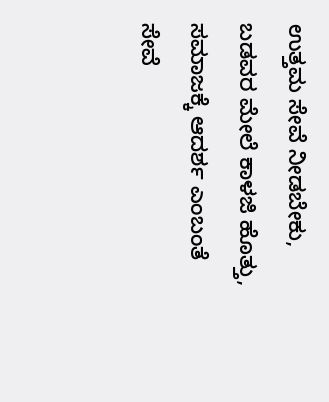ಉತ್ತಮ ಸೇವೆ ನೀಡಬೇಕು, ಬಡವರ ಮೇಲೆ ಕಾಳಜಿ ಹೊತ್ತು, ಸಮಾಜಕ್ಕೆ ಆದರ್ಶ ಎಂಬಂತೆ ಸೇವೆ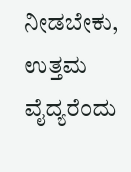ನೀಡಬೇಕು, ಉತ್ತಮ ವೈದ್ಯರೆಂದು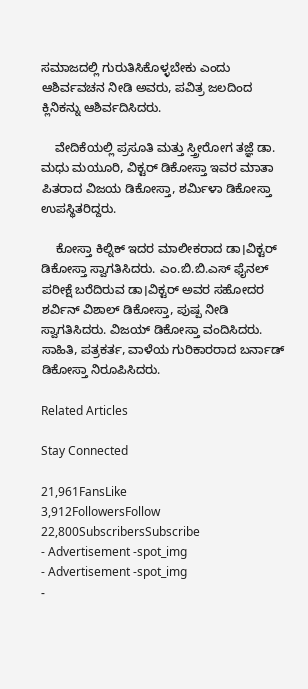ಸಮಾಜದಲ್ಲಿ ಗುರುತಿಸಿಕೊಳ್ಳಬೇಕು ಎಂದು ಆಶಿರ್ವವಚನ ನೀಡಿ ಅವರು, ಪವಿತ್ರ ಜಲದಿಂದ ಕ್ಲಿನಿಕನ್ನು ಆಶಿರ್ವದಿಸಿದರು.

    ವೇದಿಕೆಯಲ್ಲಿ ಪ್ರಸೂತಿ ಮತ್ತು ಸ್ತ್ರೀರೋಗ ತಜ್ಞೆ ಡಾ. ಮಧು ಮಯೂರಿ, ವಿಕ್ಟರ್ ಡಿಕೋಸ್ತಾ ಇವರ ಮಾತಾ ಪಿತರಾದ ವಿಜಯ ಡಿಕೋಸ್ತಾ, ಶರ್ಮಿಳಾ ಡಿಕೋಸ್ತಾ ಉಪಸ್ಥಿತರಿದ್ದರು.

    ಕೋಸ್ತಾ ಕಿಲ್ನಿಕ್ ಇದರ ಮಾಲೀಕರಾದ ಡಾ।ವಿಕ್ಟರ್ ಡಿಕೋಸ್ತಾ ಸ್ವಾಗತಿಸಿದರು. ಎಂ.ಬಿ.ಬಿ.ಎಸ್ ಫೈನಲ್ ಪರೀಕ್ಷೆ ಬರೆದಿರುವ ಡಾ।ವಿಕ್ಟರ್ ಅವರ ಸಹೋದರ ಶರ್ವಿನ್ ವಿಶಾಲ್ ಡಿಕೋಸ್ತಾ, ಪುಷ್ಪ ನೀಡಿ ಸ್ವಾಗತಿಸಿದರು. ವಿಜಯ್ ಡಿಕೋಸ್ತಾ ವಂದಿಸಿದರು. ಸಾಹಿತಿ, ಪತ್ರಕರ್ತ, ವಾಳೆಯ ಗುರಿಕಾರರಾದ ಬರ್ನಾಡ್ ಡಿಕೋಸ್ತಾ ನಿರೂಪಿಸಿದರು.

Related Articles

Stay Connected

21,961FansLike
3,912FollowersFollow
22,800SubscribersSubscribe
- Advertisement -spot_img
- Advertisement -spot_img
-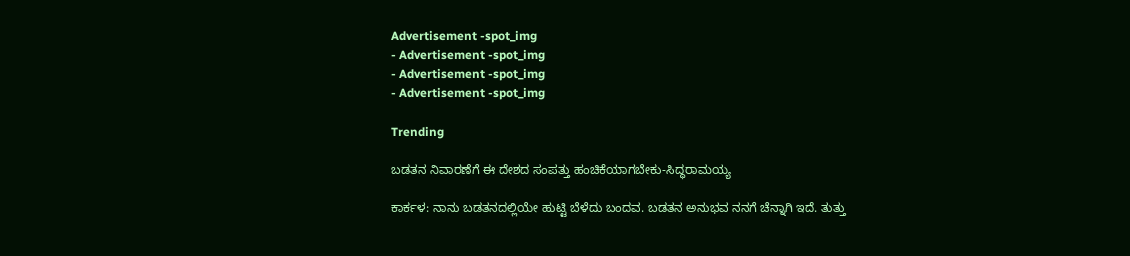Advertisement -spot_img
- Advertisement -spot_img
- Advertisement -spot_img
- Advertisement -spot_img

Trending

ಬಡತನ ನಿವಾರಣೆಗೆ ಈ ದೇಶದ ಸಂಪತ್ತು ಹಂಚಿಕೆಯಾಗಬೇಕು-ಸಿದ್ಧರಾಮಯ್ಯ

ಕಾರ್ಕಳ: ನಾನು ಬಡತನದಲ್ಲಿಯೇ ಹುಟ್ಟಿ ಬೆಳೆದು ಬಂದವ. ಬಡತನ ಅನುಭವ ನನಗೆ ಚೆನ್ನಾಗಿ ಇದೆ. ತುತ್ತು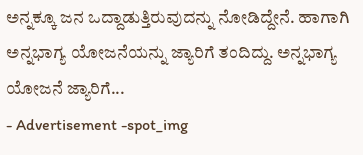ಅನ್ನಕ್ಕೂ ಜನ ಒದ್ದಾಡುತ್ತಿರುವುದನ್ನು ನೋಡಿದ್ದೇನೆ. ಹಾಗಾಗಿ ಅನ್ನಭಾಗ್ಯ ಯೋಜನೆಯನ್ನು ಜ್ಯಾರಿಗೆ ತಂದಿದ್ದು. ಅನ್ನಭಾಗ್ಯ ಯೋಜನೆ ಜ್ಯಾರಿಗೆ...
- Advertisement -spot_img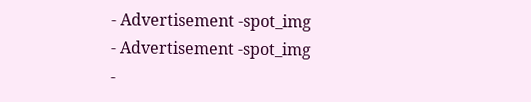- Advertisement -spot_img
- Advertisement -spot_img
-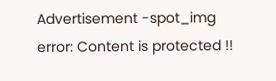Advertisement -spot_img
error: Content is protected !!